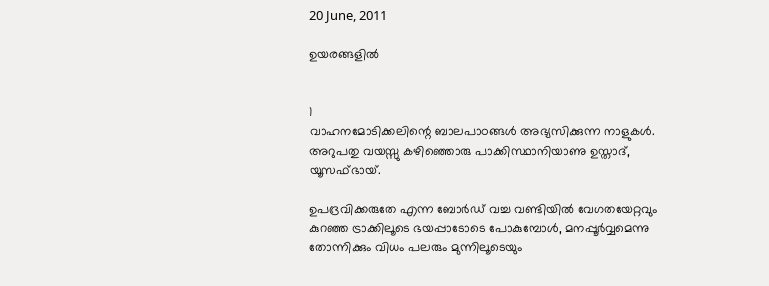20 June, 2011

ഉയരങ്ങളിൽ


1
വാഹനമോടിക്കലിന്റെ ബാലപാഠങ്ങൾ അഭ്യസിക്കുന്ന നാളുകൾ. അറുപതു വയസ്സു കഴിഞ്ഞൊരു പാക്കിസ്ഥാനിയാണു ഉസ്താദ്‌, യൂസഫ്ഭായ്‌.

ഉപദ്രവിക്കരുതേ എന്ന ബോർഡ്‌ വച്ച വണ്ടിയിൽ വേഗതയേറ്റവും കുറഞ്ഞ ട്രാക്കിലൂടെ ഭയപ്പാടോടെ പോകുമ്പോൾ, മനപ്പൂർവ്വമെന്നു തോന്നിക്കും വിധം പലരും മുന്നിലൂടെയും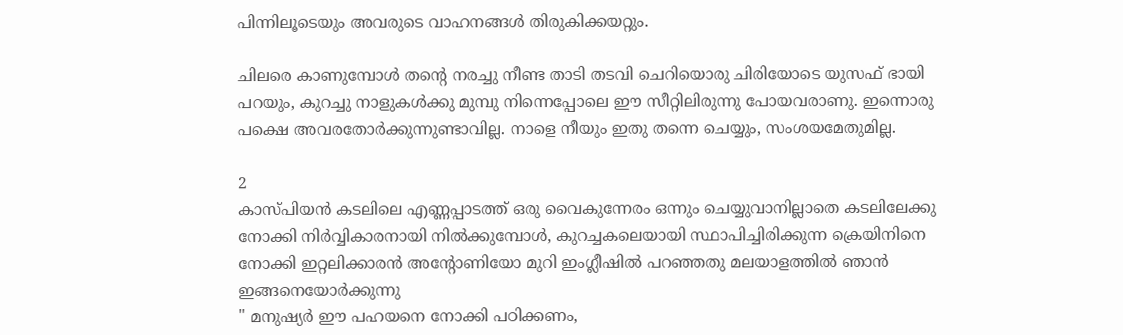പിന്നിലൂടെയും അവരുടെ വാഹനങ്ങൾ തിരുകിക്കയറ്റും.

ചിലരെ കാണുമ്പോൾ തന്റെ നരച്ചു നീണ്ട താടി തടവി ചെറിയൊരു ചിരിയോടെ യുസഫ്‌ ഭായി പറയും, കുറച്ചു നാളുകൾക്കു മുമ്പു നിന്നെപ്പോലെ ഈ സീറ്റിലിരുന്നു പോയവരാണു. ഇന്നൊരു പക്ഷെ അവരതോർക്കുന്നുണ്ടാവില്ല. നാളെ നീയും ഇതു തന്നെ ചെയ്യും, സംശയമേതുമില്ല.

2
കാസ്പിയൻ കടലിലെ എണ്ണപ്പാടത്ത്‌ ഒരു വൈകുന്നേരം ഒന്നും ചെയ്യുവാനില്ലാതെ കടലിലേക്കു നോക്കി നിർവ്വികാരനായി നിൽക്കുമ്പോൾ, കുറച്ചകലെയായി സ്ഥാപിച്ചിരിക്കുന്ന ക്രെയിനിനെ നോക്കി ഇറ്റലിക്കാരൻ അന്റോണിയോ മുറി ഇംഗ്ലീഷിൽ പറഞ്ഞതു മലയാളത്തിൽ ഞാൻ ഇങ്ങനെയോർക്കുന്നു
" മനുഷ്യർ ഈ പഹയനെ നോക്കി പഠിക്കണം,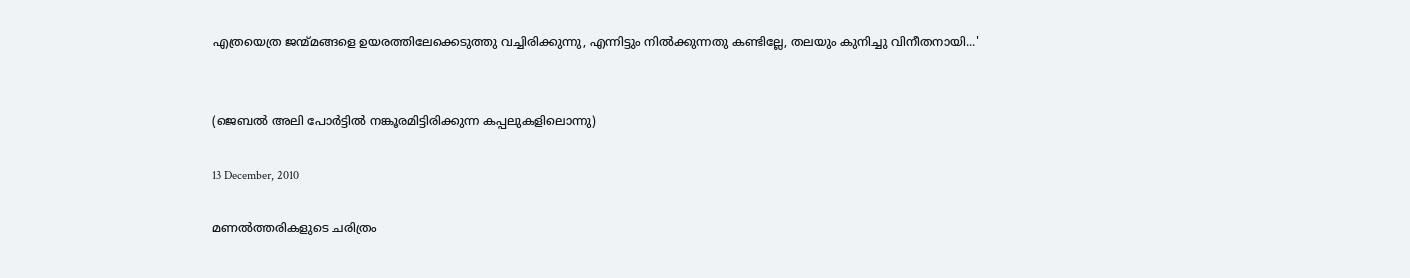എത്രയെത്ര ജന്മ്മങ്ങളെ ഉയരത്തിലേക്കെടുത്തു വച്ചിരിക്കുന്നു, എന്നിട്ടും നിൽക്കുന്നതു കണ്ടില്ലേ, തലയും കുനിച്ചു വിനീതനായി...'


(ജെബൽ അലി പോർട്ടിൽ നങ്കൂരമിട്ടിരിക്കുന്ന കപ്പലുകളിലൊന്നു)

13 December, 2010

മണൽത്തരികളുടെ ചരിത്രം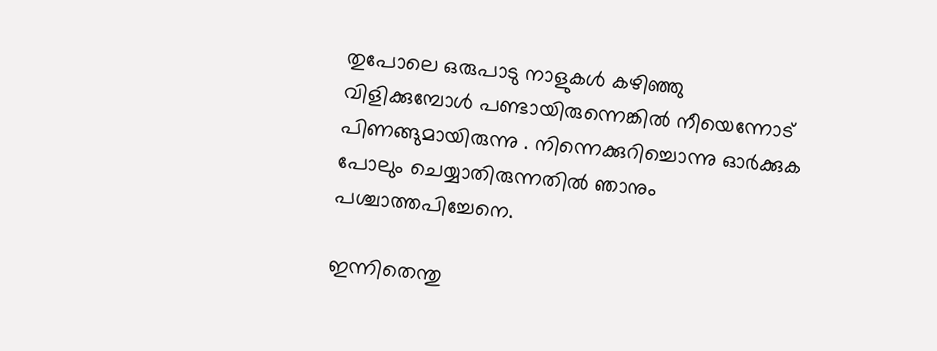തുപോലെ ഒരുപാടു നാളുകൾ കഴിഞ്ഞു വിളിക്കുമ്പോൾ പണ്ടായിരുന്നെങ്കിൽ നീയെന്നോട്‌ പിണങ്ങുമായിരുന്നു . നിന്നെക്കുറിച്ചൊന്നു ഓർക്കുക പോലും ചെയ്യാതിരുന്നതിൽ ഞാനും പശ്ചാത്തപിച്ചേനെ.

ഇന്നിതെന്തു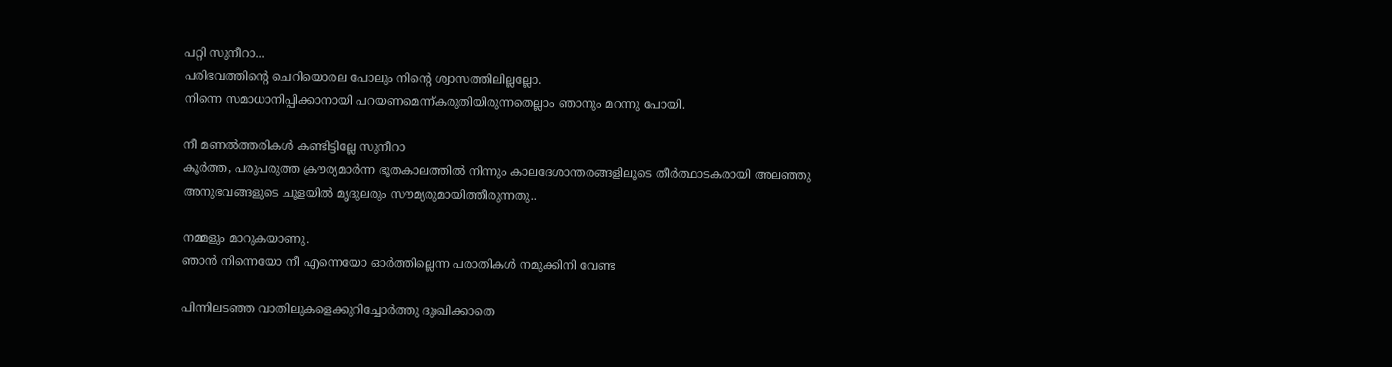പറ്റി സുനീറാ...
പരിഭവത്തിന്റെ ചെറിയൊരല പോലും നിന്റെ ശ്വാസത്തിലില്ലല്ലോ.
നിന്നെ സമാധാനിപ്പിക്കാനായി പറയണമെന്ന്കരുതിയിരുന്നതെല്ലാം ഞാനും മറന്നു പോയി.

നീ മണൽത്തരികൾ കണ്ടിട്ടില്ലേ സുനീറാ
കൂർത്ത, പരുപരുത്ത ക്രൗര്യമാർന്ന ഭൂതകാലത്തിൽ നിന്നും കാലദേശാന്തരങ്ങളിലൂടെ തീർത്ഥാടകരായി അലഞ്ഞു അനുഭവങ്ങളുടെ ചൂളയിൽ മൃദുലരും സൗമ്യരുമായിത്തീരുന്നതു..

നമ്മളും മാറുകയാണു.
ഞാൻ നിന്നെയോ നീ എന്നെയോ ഓർത്തില്ലെന്ന പരാതികൾ നമുക്കിനി വേണ്ട

പിന്നിലടഞ്ഞ വാതിലുകളെക്കുറിച്ചോർത്തു ദുഃഖിക്കാതെ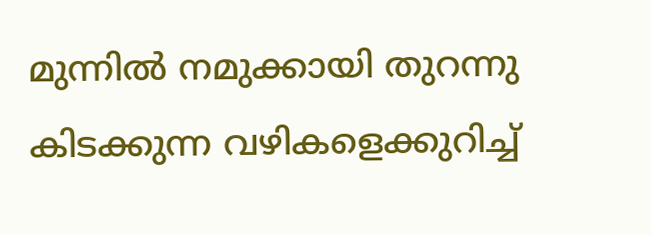മുന്നിൽ നമുക്കായി തുറന്നു കിടക്കുന്ന വഴികളെക്കുറിച്ച്‌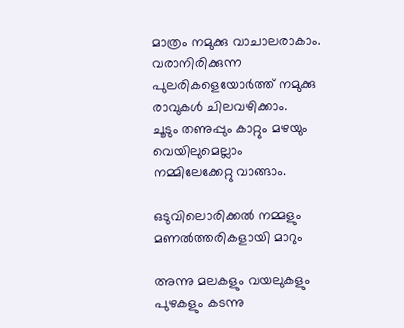മാത്രം നമുക്കു വാചാലരാകാം.
വരാനിരിക്കുന്ന പുലരികളെയോർത്ത്‌ നമുക്കു രാവുകൾ ചിലവഴിക്കാം.
ചൂടും തണുപ്പും കാറ്റും മഴയും വെയിലുമെല്ലാം നമ്മിലേക്കേറ്റു വാങ്ങാം.

ഒടുവിലൊരിക്കൽ നമ്മളും മണൽത്തരികളായി മാറും

അന്നു മലകളും വയലുകളും പുഴകളും കടന്നു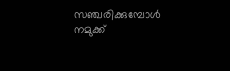സഞ്ചരിക്കുമ്പോൾ നമുക്ക്‌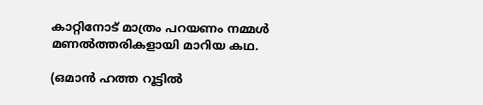കാറ്റിനോട്‌ മാത്രം പറയണം നമ്മൾ മണൽത്തരികളായി മാറിയ കഥ.

(ഒമാൻ ഹത്ത റൂട്ടിൽ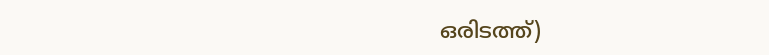ഒരിടത്ത്‌)